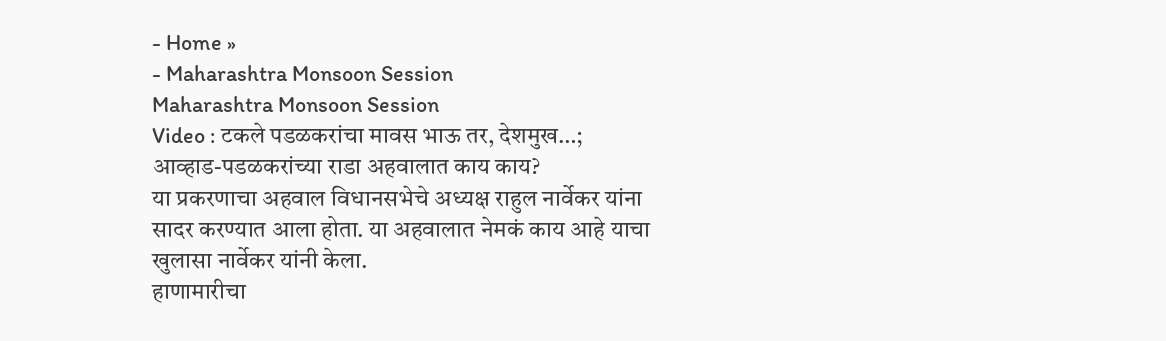- Home »
- Maharashtra Monsoon Session
Maharashtra Monsoon Session
Video : टकले पडळकरांचा मावस भाऊ तर, देशमुख…; आव्हाड-पडळकरांच्या राडा अहवालात काय काय?
या प्रकरणाचा अहवाल विधानसभेचे अध्यक्ष राहुल नार्वेकर यांना सादर करण्यात आला होता. या अहवालात नेमकं काय आहे याचा खुलासा नार्वेकर यांनी केला.
हाणामारीचा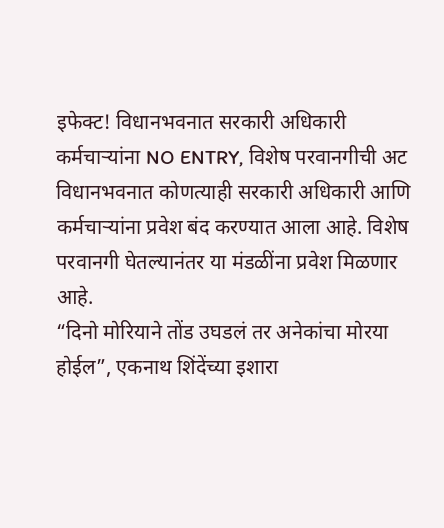इफेक्ट! विधानभवनात सरकारी अधिकारी कर्मचाऱ्यांना NO ENTRY, विशेष परवानगीची अट
विधानभवनात कोणत्याही सरकारी अधिकारी आणि कर्मचाऱ्यांना प्रवेश बंद करण्यात आला आहे. विशेष परवानगी घेतल्यानंतर या मंडळींना प्रवेश मिळणार आहे.
“दिनो मोरियाने तोंड उघडलं तर अनेकांचा मोरया होईल”, एकनाथ शिंदेंच्या इशारा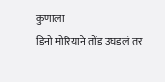कुणाला
डिनो मोरियाने तोंड उघडलं तर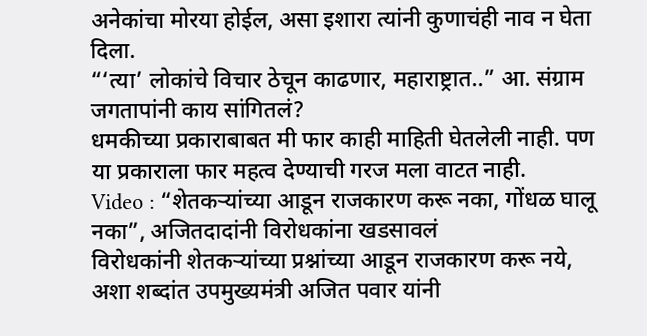अनेकांचा मोरया होईल, असा इशारा त्यांनी कुणाचंही नाव न घेता दिला.
“‘त्या’ लोकांचे विचार ठेचून काढणार, महाराष्ट्रात..” आ. संग्राम जगतापांनी काय सांगितलं?
धमकीच्या प्रकाराबाबत मी फार काही माहिती घेतलेली नाही. पण या प्रकाराला फार महत्व देण्याची गरज मला वाटत नाही.
Video : “शेतकऱ्यांच्या आडून राजकारण करू नका, गोंधळ घालू नका”, अजितदादांनी विरोधकांना खडसावलं
विरोधकांनी शेतकऱ्यांच्या प्रश्नांच्या आडून राजकारण करू नये, अशा शब्दांत उपमुख्यमंत्री अजित पवार यांनी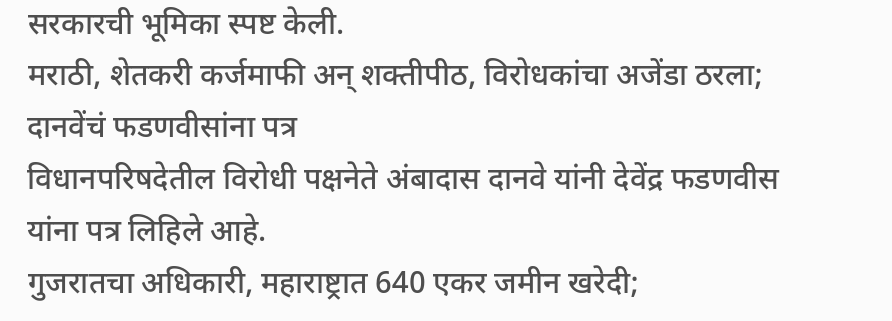सरकारची भूमिका स्पष्ट केली.
मराठी, शेतकरी कर्जमाफी अन् शक्तीपीठ, विरोधकांचा अजेंडा ठरला; दानवेंचं फडणवीसांना पत्र
विधानपरिषदेतील विरोधी पक्षनेते अंबादास दानवे यांनी देवेंद्र फडणवीस यांना पत्र लिहिले आहे.
गुजरातचा अधिकारी, महाराष्ट्रात 640 एकर जमीन खरेदी;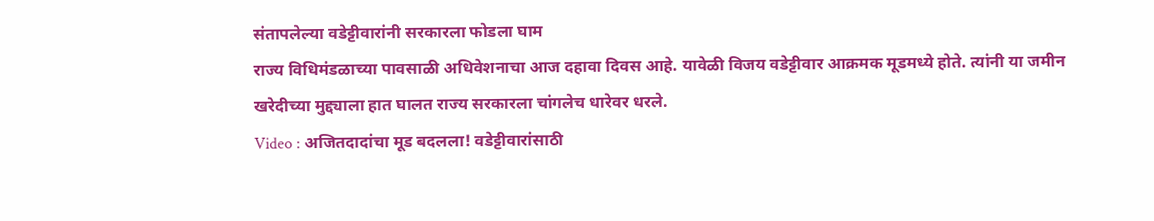संतापलेल्या वडेट्टीवारांनी सरकारला फोडला घाम
राज्य विधिमंडळाच्या पावसाळी अधिवेशनाचा आज दहावा दिवस आहे. यावेळी विजय वडेट्टीवार आक्रमक मूडमध्ये होते. त्यांनी या जमीन खरेदीच्या मुद्द्याला हात घालत राज्य सरकारला चांगलेच धारेवर धरले.
Video : अजितदादांचा मूड बदलला! वडेट्टीवारांसाठी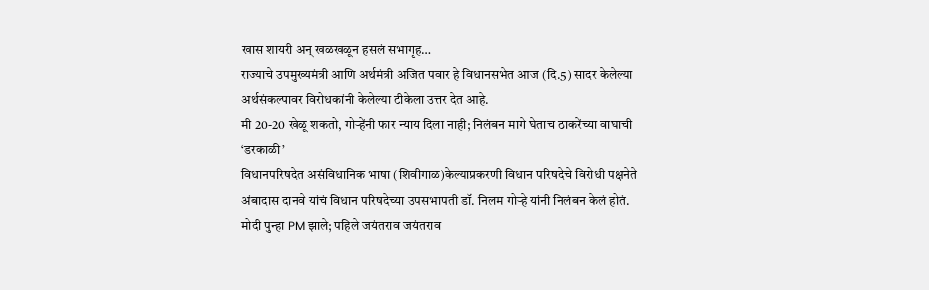खास शायरी अन् खळखळून हसलं सभागृह…
राज्याचे उपमुख्यमंत्री आणि अर्थमंत्री अजित पवार हे विधानसभेत आज (दि.5) सादर केलेल्या अर्थसंकल्पावर विरोधकांनी केलेल्या टीकेला उत्तर देत आहे.
मी 20-20 खेळू शकतो, गोऱ्हेंनी फार न्याय दिला नाही; निलंबन मागे घेताच ठाकरेंच्या वाघाची ‘डरकाळी’
विधानपरिषदेत असंविधानिक भाषा (शिवीगाळ)केल्याप्रकरणी विधान परिषदेचे विरोधी पक्षनेते अंबादास दानवे यांचं विधान परिषदेच्या उपसभापती डॉ. निलम गोऱ्हे यांनी निलंबन केलं होतं.
मोदी पुन्हा PM झाले; पहिले जयंतराव जयंतराव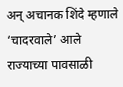अन् अचानक शिंदे म्हणाले ‘चादरवाले’ आले
राज्याच्या पावसाळी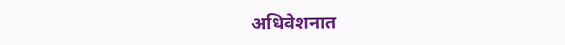अधिवेशनात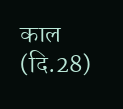काल (दि.28)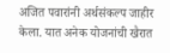अजित पवारांनी अर्थसंकल्प जाहीर केला. यात अनेक योजनांची खैरात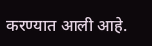करण्यात आली आहे.